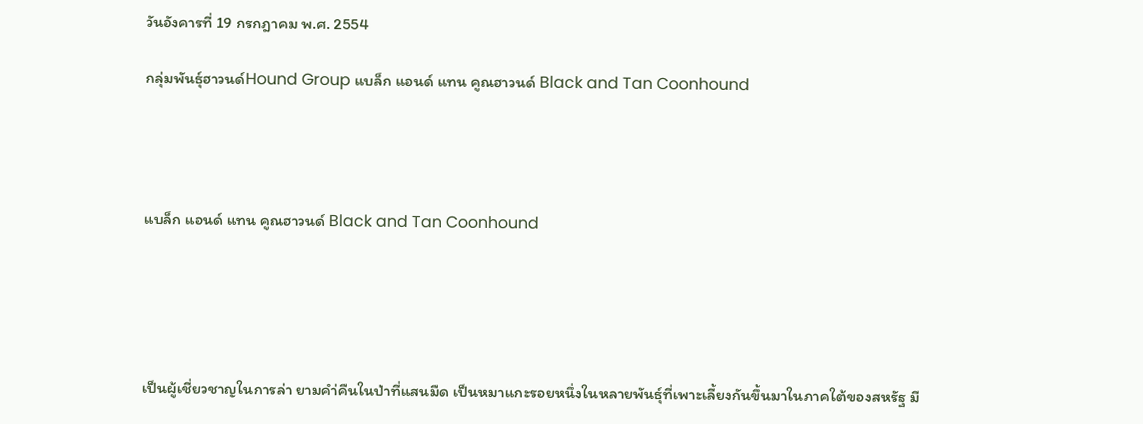วันอังคารที่ 19 กรกฎาคม พ.ศ. 2554

กลุ่มพันธุ์ฮาวนด์Hound Group แบล็ก แอนด์ แทน คูณฮาวนด์ Black and Tan Coonhound




แบล็ก แอนด์ แทน คูณฮาวนด์ Black and Tan Coonhound





เป็นผู้เชี่ยวชาญในการล่า ยามคำ่คืนในป่าที่แสนมืด เป็นหมาแกะรอยหนึ่งในหลายพันธุ์ที่เพาะเลี้ยงกันขึ้นมาในภาคใต้ของสหรัฐ มี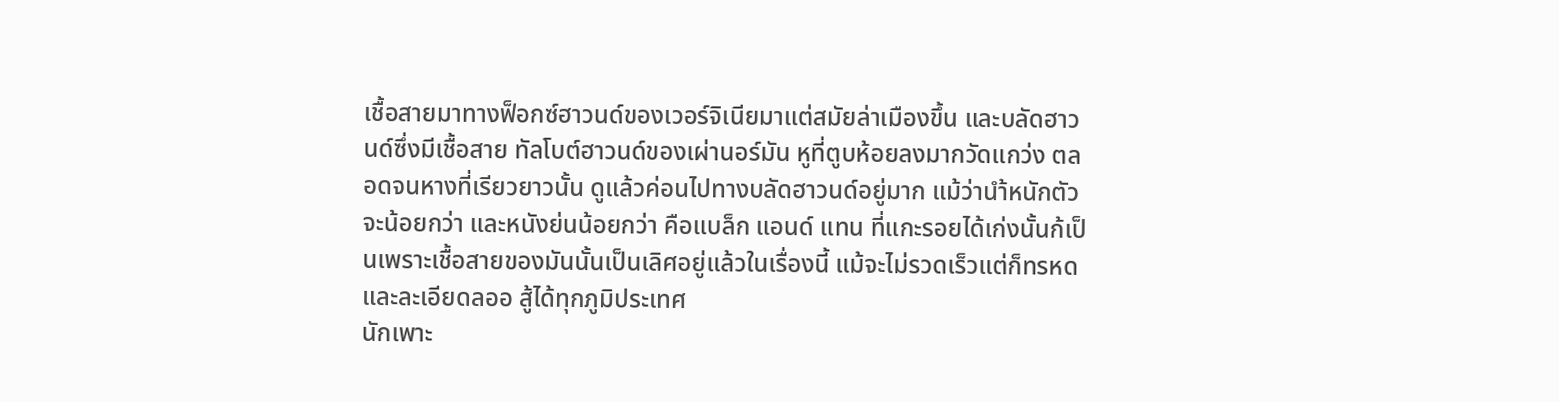เชื้อสายมาทางฟ็อกซ์ฮาวนด์ของเวอร์จิเนียมาแต่สมัยล่าเมืองขึ้น และบลัดฮาวนด์ซึ่งมีเชื้อสาย ทัลโบต์ฮาวนด์ของเผ่านอร์มัน หูที่ตูบห้อยลงมากวัดแกว่ง ตลอดจนหางที่เรียวยาวนั้น ดูแล้วค่อนไปทางบลัดฮาวนด์อยู่มาก แม้ว่านำ้หนักตัวจะน้อยกว่า และหนังย่นน้อยกว่า คือแบล็ก แอนด์ แทน ที่แกะรอยได้เก่งนั้นก้เป็นเพราะเชื้อสายของมันนั้นเป็นเลิศอยู่แล้วในเรื่องนี้ แม้จะไม่รวดเร็วแต่ก็ทรหดและละเอียดลออ สู้ได้ทุกภูมิประเทศ
นักเพาะ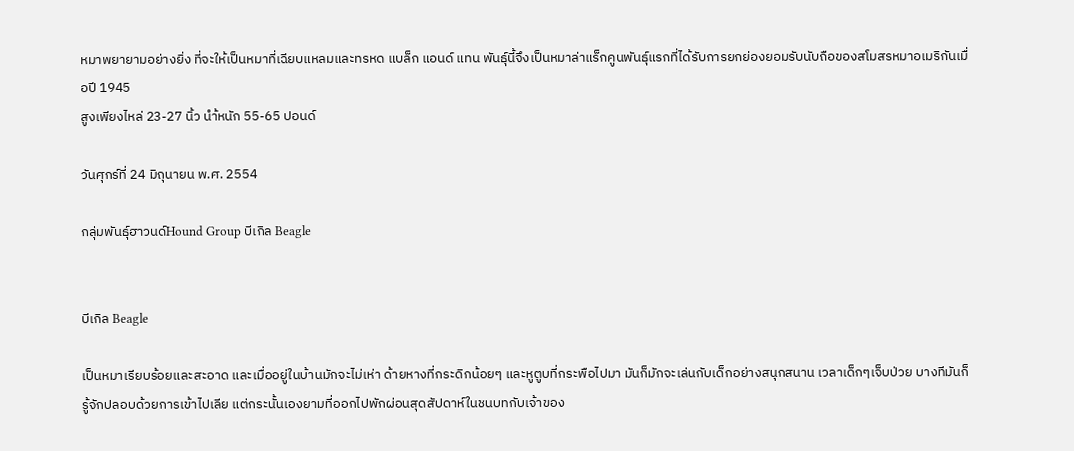หมาพยายามอย่างยิ่ง ที่จะให้เป็นหมาที่เฉียบแหลมและทรหด แบล็ก แอนด์ แทน พันธุ์นี้จึงเป็นหมาล่าแร็กคูนพันธุ์แรกที่ได้รับการยกย่องยอมรับนับถือของสโมสรหมาอเมริกันเมื่อปี 1945
สูงเพียงไหล่ 23-27 นิ้ว นำ้หนัก 55-65 ปอนด์

วันศุกร์ที่ 24 มิถุนายน พ.ศ. 2554

กลุ่มพันธุ์ฮาวนด์Hound Group บีเกิล Beagle


บีเกิล Beagle

เป็นหมาเรียบร้อยและสะอาด และเมื่ออยู่ในบ้านมักจะไม่เห่า ด้ายหางที่กระดิกน้อยๆ และหูตูบที่กระพือไปมา มันก็มักจะเล่นกับเด็กอย่างสนุกสนาน เวลาเด็กๆเจ็บป่วย บางทีมันก็รู้จักปลอบด้วยการเข้าไปเลีย แต่กระนั้นเองยามที่ออกไปพักผ่อนสุดสัปดาห์ในชนบทกับเจ้าของ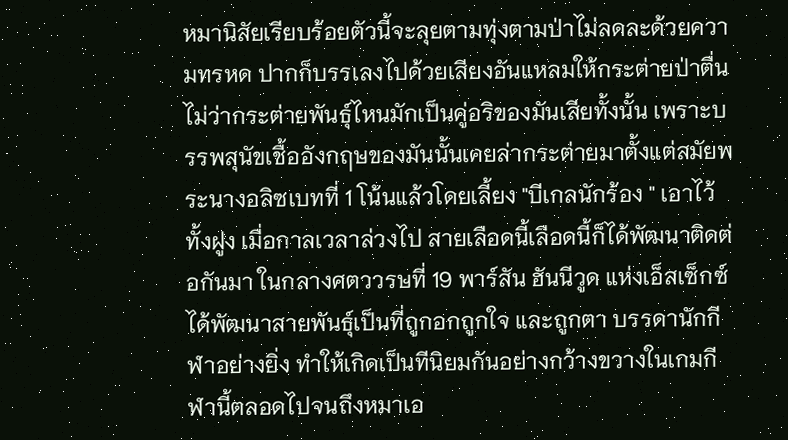หมานิสัยเรียบร้อยตัวนี้จะลุยตามทุ่งตามป่าไม่ลดละด้วยความทรหด ปากก็บรรเลงไปด้วยเสียงอันแหลมให้กระต่ายป่าตื่น
ไม่ว่ากระต่ายพันธุ์ไหนมักเป็นคู่อริของมันเสียทั้งนั้น เพราะบรรพสุนัขเชื้ออังกฤษของมันนั้นเคยล่ากระต่ายมาตั้งแต่สมัยพระนางอลิซเบทที่ 1 โน้นแล้วโดยเลี้ยง "บีเกลนักร้อง " เอาไว้ทั้งฝูง เมื่อกาลเวลาล่วงไป สายเลือดนี้เลือดนี้ก็ได้พัฒนาติดต่อกันมา ในกลางศตววรษที่ 19 พาร์สัน ฮันนีวูด แห่งเอ็สเซ็กซ์ ได้พัฒนาสายพันธุ์เป็นที่ถูกอกถูกใจ และถูกตา บรรดานักกีฬาอย่างยิ่ง ทำให้เกิดเป็นทีนิยมกันอย่างกว้างขวางในเกมกีฬานี้ตลอดไปจนถึงหมาเอ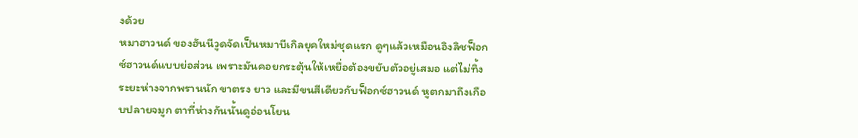งด้วย
หมาฮาวนด์ ของฮันนีวูดจัดเป็นหมาบีเกิลยุคใหม่ชุดแรก ดูๆแล้วเหมือนอิงลิชฟ็อกซ์ฮาวนด์แบบย่อส่วน เพราะมันคอยกระตุ้นให้เหยื่อต้องขยับตัวอยู่เสมอ แต่ไม่ทิ้งระยะห่างจากพรานนัก ขาตรง ยาว และมีขนสีเดียวกับฟ็อกซ์ฮาวนด์ หูตกมาถึงเกือบปลายจมูก ตาที่ห่างกันนั้นดูอ่อนโยน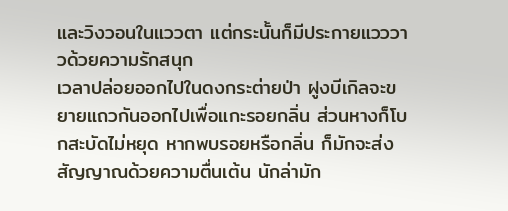และวิงวอนในแววตา แต่กระนั้นก็มีประกายแวววาวด้วยความรักสนุก
เวลาปล่อยออกไปในดงกระต่ายป่า ฝูงบีเกิลจะขยายแถวกันออกไปเพื่อแกะรอยกลิ่น ส่วนหางก็โบกสะบัดไม่หยุด หากพบรอยหรือกลิ่น ก็มักจะส่งสัญญาณด้วยความตื่นเต้น นักล่ามัก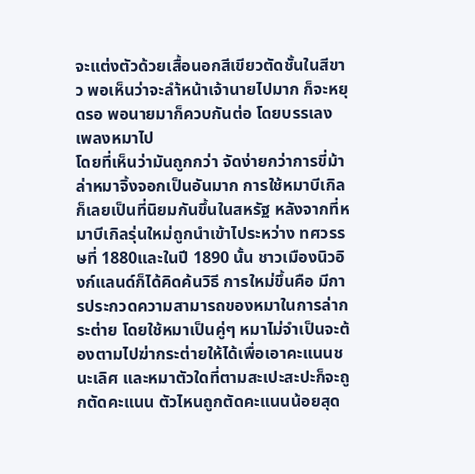จะแต่งตัวด้วยเสื้อนอกสีเขียวตัดชั้นในสีขาว พอเห็นว่าจะลำ้หน้าเจ้านายไปมาก ก็จะหยุดรอ พอนายมาก็ควบกันต่อ โดยบรรเลงเพลงหมาไป
โดยที่เห็นว่ามันถูกกว่า จัดง่ายกว่าการขี่ม้าล่าหมาจิ้งจอกเป็นอันมาก การใช้หมาบีเกิลก็เลยเป็นที่นิยมกันขึ้นในสหรัฐ หลังจากที่หมาบีเกิลรุ่นใหม่ถูกนำเข้าไประหว่าง ทศวรรษที่ 1880และในปี 1890 นั้น ชาวเมืองนิวอิงก์แลนด์ก็ได้คิดค้นวิธี การใหม่ขึ้นคือ มีการประกวดความสามารถของหมาในการล่ากระต่าย โดยใช้หมาเป็นคู่ๆ หมาไม่จำเป็นจะต้องตามไปฆ่ากระต่ายให้ได้เพื่อเอาคะแนนชนะเลิศ และหมาตัวใดที่ตามสะเปะสะปะก็จะถูกตัดคะแนน ตัวไหนถูกตัดคะแนนน้อยสุด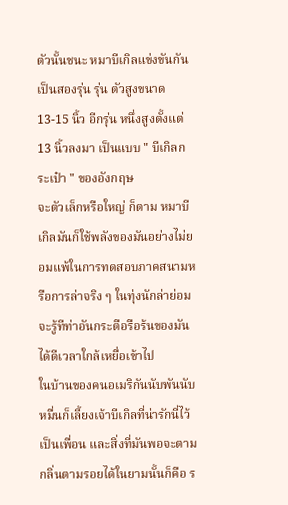ตัวนั้นชนะ หมาบีเกิลแข่งขันกันเป็นสองรุ่น รุ่น ตัวสูงขนาด 13-15 นิ้ว อีกรุ่น หนึ่งสูงตั้งแต่ 13 นิ้วลงมา เป็นแบบ " บีเกิลกระเป๋า " ของอังกฤษ
จะตัวเล็กหรือใหญ่ ก็ตาม หมาบีเกิลมันก็ใช้พลังของมันอย่างไม่ยอมแพ้ในการทดสอบภาคสนามหรือการล่าจริง ๆ ในทุ่งนักล่าย่อมจะรู้ทีท่าอันกระตือรือร้นของมันได้ดีเวลาใกล้เหยื่อเข้าไป
ในบ้านของคนอเมริกันนับพันนับหมื่นก็เลี้ยงเจ้าบีเกิลที่น่ารักนี่ไว้เป็นเพื่อน และสิ่งที่มันพอจะตามกลิ่นตามรอยได้ในยามนั้นก็คือ ร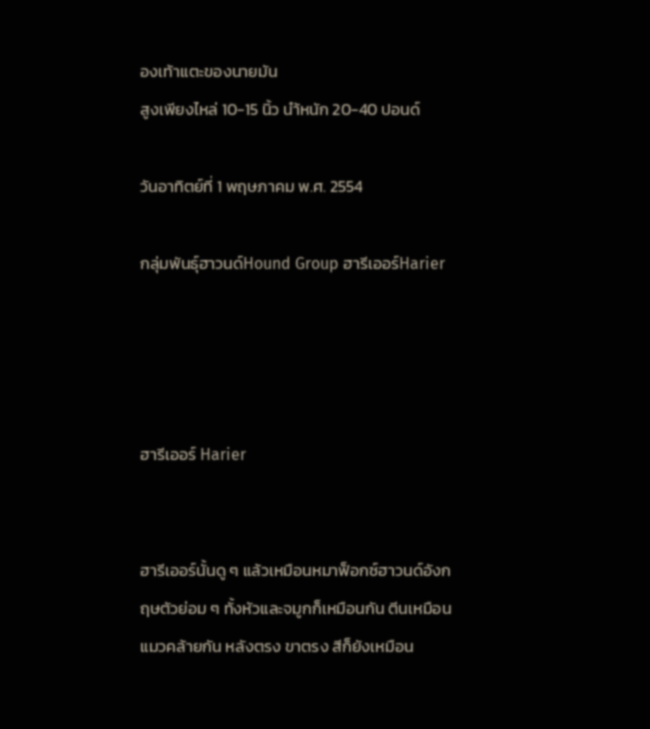องเท้าแตะของนายมัน
สูงเพียงไหล่ 10-15 นิ้ว นำ้หนัก 20-40 ปอนด์

วันอาทิตย์ที่ 1 พฤษภาคม พ.ศ. 2554

กลุ่มพันธุ์ฮาวนด์Hound Group ฮารีเออร์Harier




ฮารีเออร์ Harier


ฮารีเออร์นั้นดู ๆ แล้วเหมือนหมาฟ็อกซ์ฮาวนด์อังกฤษตัวย่อม ๆ ทั้งหัวและจมูกก็เหมือนกัน ตีนเหมือนแมวคล้ายกัน หลังตรง ขาตรง สีก็ยังเหมือน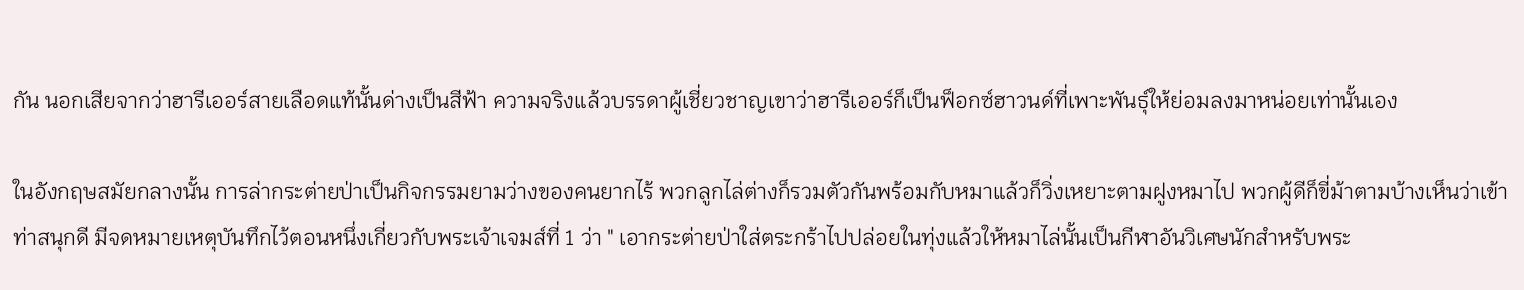กัน นอกเสียจากว่าฮารีเออร์สายเลือดแท้นั้นด่างเป็นสีฟ้า ความจริงแล้วบรรดาผู้เชี่ยวชาญเขาว่าฮารีเออร์ก็เป็นฟ็อกซ์ฮาวนด์ที่เพาะพันธุ์ให้ย่อมลงมาหน่อยเท่านั้นเอง

ในอังกฤษสมัยกลางนั้น การล่ากระต่ายป่าเป็นกิจกรรมยามว่างของคนยากไร้ พวกลูกไล่ต่างก็รวมตัวกันพร้อมกับหมาแล้วก็วิ่งเหยาะตามฝูงหมาไป พวกผู้ดีก็ขี่ม้าตามบ้างเห็นว่าเข้าท่าสนุกดี มีจดหมายเหตุบันทึกไว้ตอนหนึ่งเกี่ยวกับพระเจ้าเจมส์ที่ 1 ว่า " เอากระต่ายป่าใส่ตระกร้าไปปล่อยในทุ่งแล้วให้หมาไล่นั้นเป็นกีฬาอันวิเศษนักสำหรับพระ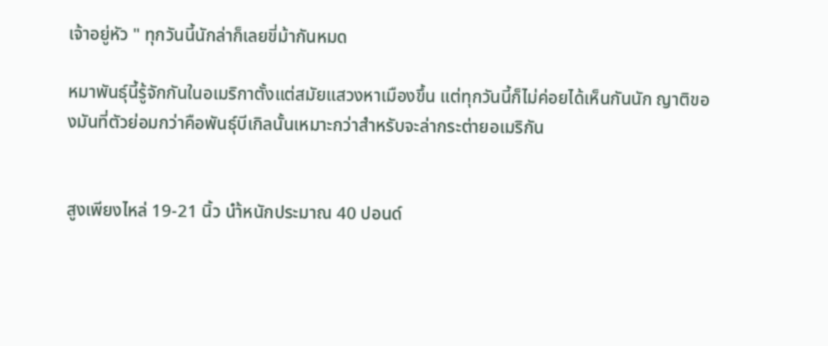เจ้าอยู่หัว " ทุกวันนี้นักล่าก็เลยขี่ม้ากันหมด

หมาพันธุ์นี้รู้จักกันในอเมริกาตั้งแต่สมัยแสวงหาเมืองขึ้น แต่ทุกวันนี้ก็ไม่ค่อยได้เห็นกันนัก ญาติของมันที่ตัวย่อมกว่าคือพันธุ์บีเกิลนั้นเหมาะกว่าสำหรับจะล่ากระต่ายอเมริกัน


สูงเพียงไหล่ 19-21 นิ้ว นำ้หนักประมาณ 40 ปอนด์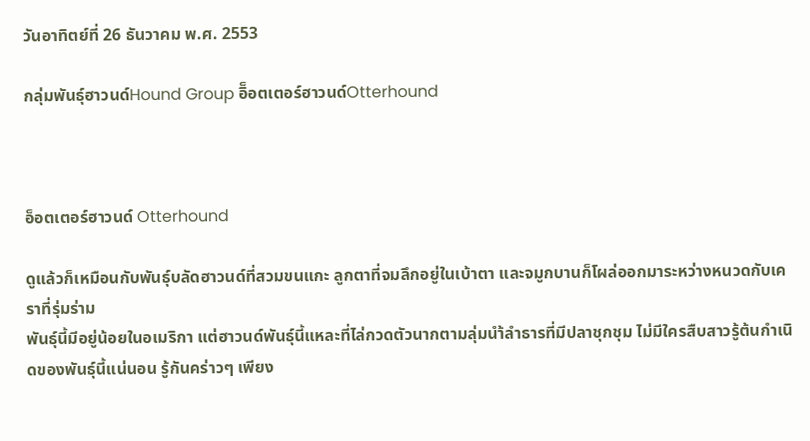วันอาทิตย์ที่ 26 ธันวาคม พ.ศ. 2553

กลุ่มพันธุ์ฮาวนด์Hound Group อิ็อตเตอร์ฮาวนด์Otterhound



อ็อตเตอร์ฮาวนด์ Otterhound

ดูแล้วก็เหมือนกับพันธุ์บลัดฮาวนด์ที่สวมขนแกะ ลูกตาที่จมลึกอยู่ในเบ้าตา และจมูกบานก็โผล่ออกมาระหว่างหนวดกับเคราที่รุ่มร่าม
พันธุ์นี้มีอยู่น้อยในอเมริกา แต่ฮาวนด์พันธุ์นี้แหละที่ไล่กวดตัวนากตามลุ่มนำ้ลำธารที่มีปลาชุกชุม ไม่มีใครสืบสาวรู้ต้นกำเนิดของพันธุ์นี้แน่นอน รู้กันคร่าวๆ เพียง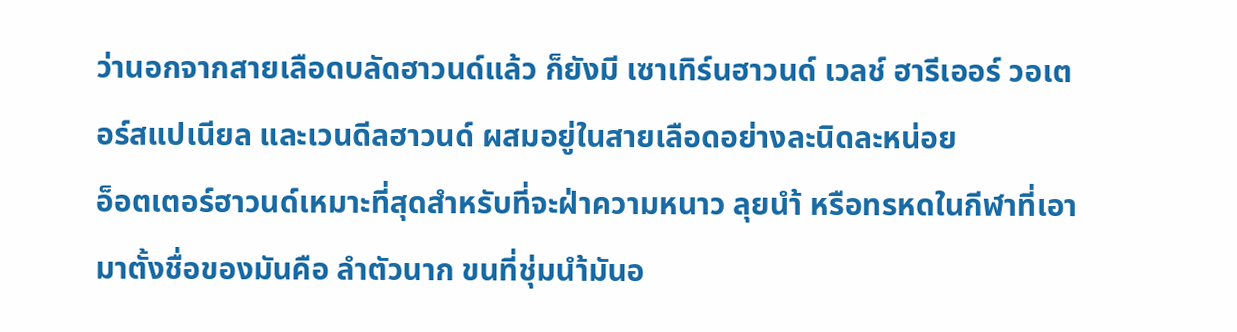ว่านอกจากสายเลือดบลัดฮาวนด์แล้ว ก็ยังมี เซาเทิร์นฮาวนด์ เวลช์ ฮารีเออร์ วอเตอร์สแปเนียล และเวนดีลฮาวนด์ ผสมอยู่ในสายเลือดอย่างละนิดละหน่อย
อ็อตเตอร์ฮาวนด์เหมาะที่สุดสำหรับที่จะฝ่าความหนาว ลุยนำ้ หรือทรหดในกีฬาที่เอามาตั้งชื่อของมันคือ ลำตัวนาก ขนที่ชุ่มนำ้มันอ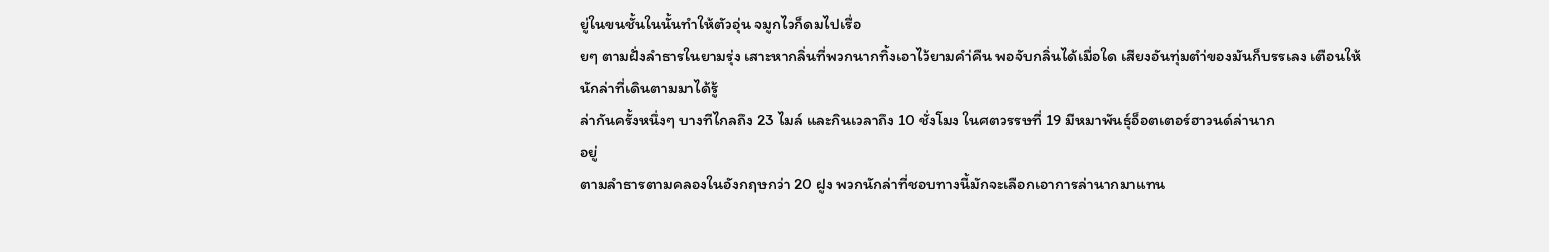ยู่ในขนชั้นในนั้นทำให้ตัวอุ่น จมูกไวก็ดมไปเรื่อ
ยๆ ตามฝั่งลำธารในยามรุ่ง เสาะหากลิ่นที่พวกนากทิ้งเอาไว้ยามคำ่คืน พอจับกลิ่นได้เมื่อใด เสียงอันทุ่มตำ่ของมันก็บรรเลง เตือนให้นักล่าที่เดินตามมาได้รู้
ล่ากันครั้งหนึ่งๆ บางทีไกลถึง 23 ไมล์ และกินเวลาถึง 10 ชั่งโมง ในศตวรรษที่ 19 มีหมาพันธุ์อ็อตเตอร์ฮาวนด์ล่านาก
อยู่
ตามลำธารตามคลองในอังกฤษกว่า 20 ฝูง พวกนักล่าที่ชอบทางนี้มักจะเลือกเอาการล่านากมาแทน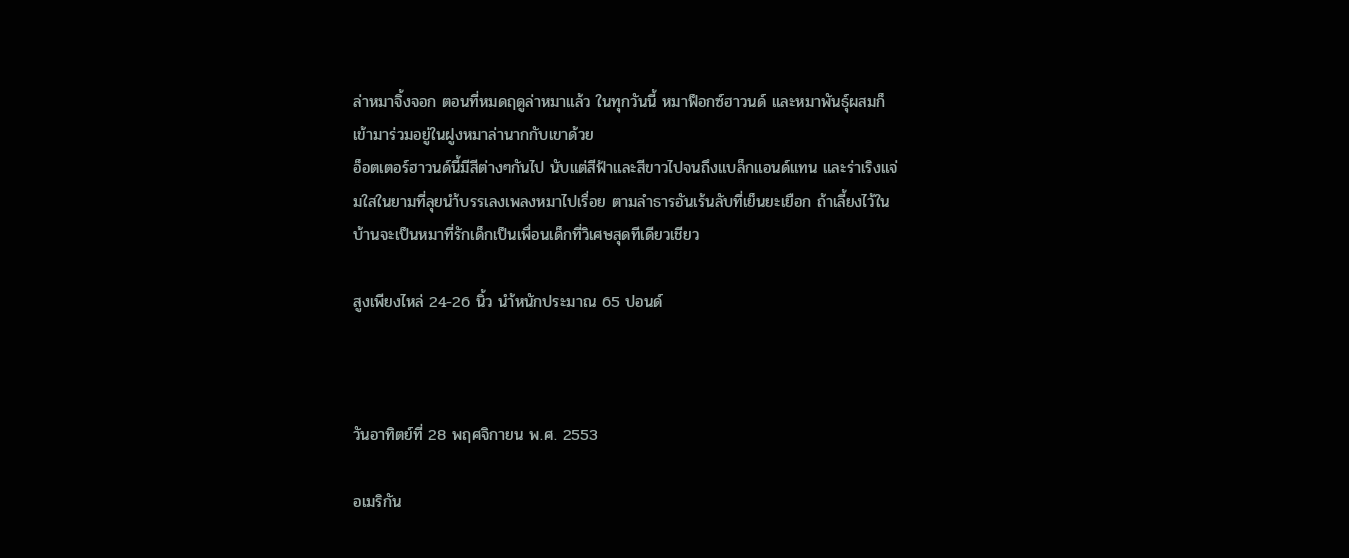ล่าหมาจิ้งจอก ตอนที่หมดฤดูล่าหมาแล้ว ในทุกวันนี้ หมาฟ็อกซ์ฮาวนด์ และหมาพันธุ์ผสมก็เข้ามาร่วมอยู่ในฝูงหมาล่านากกับเขาด้วย
อ็อตเตอร์ฮาวนด์นี้มีสีต่างๆกันไป นับแต่สีฟ้าและสีขาวไปจนถึงแบล็กแอนด์แทน และร่าเริงแจ่มใสในยามที่ลุยนำ้บรรเลงเพลงหมาไปเรื่อย ตามลำธารอันเร้นลับที่เย็นยะเยือก ถ้าเลี้ยงไว้ในบ้านจะเป็นหมาที่รักเด็กเป็นเพื่อนเด็กที่วิเศษสุดทีเดียวเชียว

สูงเพียงไหล่ 24-26 นิ้ว นำ้หนักประมาณ 65 ปอนด์



วันอาทิตย์ที่ 28 พฤศจิกายน พ.ศ. 2553

อเมริกัน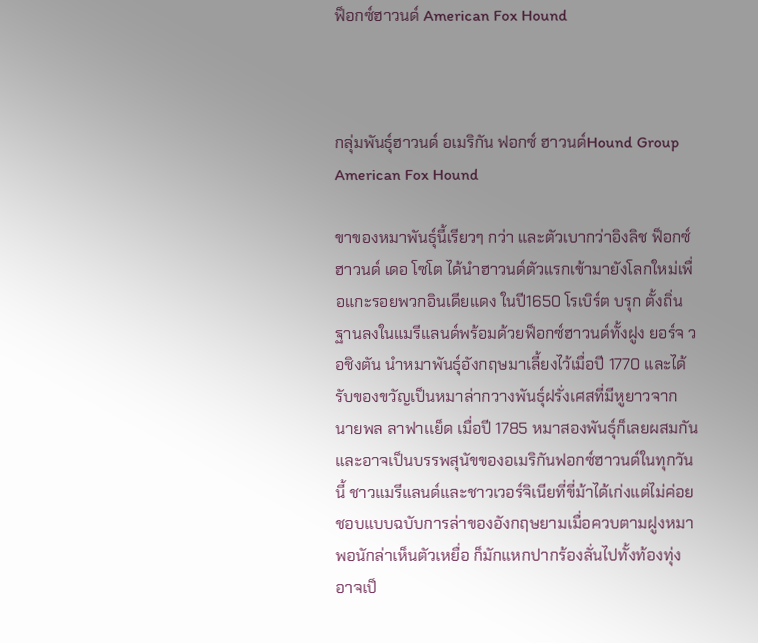ฟ็อกซ์ฮาวนด์ American Fox Hound



กลุ่มพันธุ์ฮาวนด์ อเมริกัน ฟอกซ์ ฮาวนด์Hound Group American Fox Hound

ขาของหมาพันธุ์นี้เรียวๆ กว่า และตัวเบากว่าอิงลิช ฟ็อกซ์ฮาวนด์ เดอ โซโต ได้นำฮาวนด์ตัวแรกเข้ามายังโลกใหม่เพื่อแกะรอยพวกอินเดียแดง ในปี1650 โรเบิร์ต บรุก ตั้งถิ่นฐานลงในแมรีแลนด์พร้อมด้วยฟ็อกซ์ฮาวนด์ทั้งฝูง ยอร์จ วอชิงตัน นำหมาพันธุ์อังกฤษมาเลี้ยงไว้เมื่อปี 1770 และได้รับของขวัญเป็นหมาล่ากวางพันธุ์ฝรั่งเศสที่มีหูยาวจาก นายพล ลาฟาเเย็ด เมื่อปี 1785 หมาสองพันธุ์ก็เลยผสมกัน และอาจเป็นบรรพสุนัขของอเมริกันฟอกซ์ฮาวนด์ในทุกวันนี้ ชาวแมรีแลนด์และชาวเวอร์จิเนียที่ขี่ม้าได้เก่งแต่ไม่ค่อยชอบแบบฉบับการล่าของอังกฤษยามเมื่อควบตามฝูงหมา พอนักล่าเห็นตัวเหยื่อ ก็มักแหกปากร้องลั่นไปทั้งท้องทุ่ง อาจเป็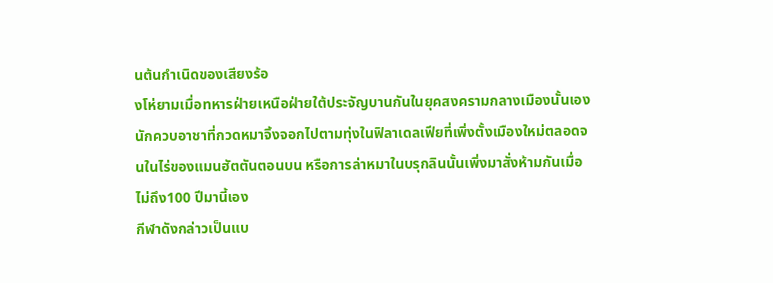นต้นกำเนิดของเสียงร้อ
งโห่ยามเมื่อทหารฝ่ายเหนือฝ่ายใต้ประจัญบานกันในยุคสงครามกลางเมืองนั้นเอง
นักควบอาชาที่กวดหมาจิ้งจอกไปตามทุ่งในฟิลาเดลเฟียที่เพิ่งตั้งเมืองใหม่ตลอดจนในไร่ของแมนฮัตตันตอนบน หรือการล่าหมาในบรุกลินนั้นเพิ่งมาสั่งห้ามกันเมื่อไม่ถึง100 ปีมานี้เอง
กีฬาดังกล่าวเป็นแบ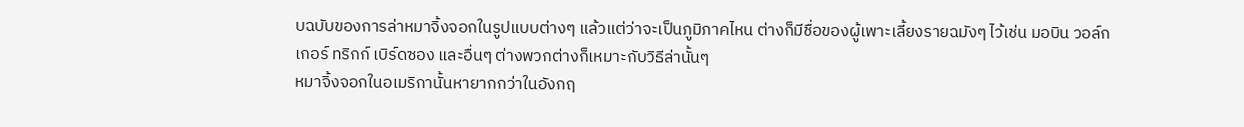บฉบับของการล่าหมาจิ้งจอกในรูปแบบต่างๆ แล้วแต่ว่าจะเป็นภูมิภาคไหน ต่างก็มีชื่อของผู้เพาะเลี้ยงรายฉมังๆ ไว้เช่น มอบิน วอล์กเกอร์ ทริกก์ เบิร์ดซอง และอื่นๆ ต่างพวกต่างก็เหมาะกับวิธีล่านั้นๆ
หมาจิ้งจอกในอเมริกานั้นหายากกว่าในอังกฤ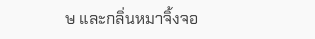ษ และกลิ่นหมาจิ้งจอ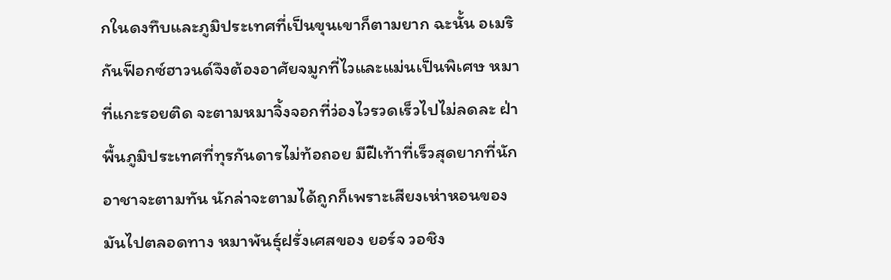กในดงทึบและภูมิประเทศที่เป็นขุนเขาก็ตามยาก ฉะนั้น อเมริกันฟ็อกซ์ฮาวนด์จึงต้องอาศัยจมูกที่ไวและแม่นเป็นพิเศษ หมาที่แกะรอยติด จะตามหมาจิ้งจอกที่ว่องไวรวดเร็วไปไม่ลดละ ฝ่าพื้นภูมิประเทศที่ทุรกันดารไม่ท้อถอย มีฝีเท้าที่เร็วสุดยากที่นักอาชาจะตามทัน นักล่าจะตามได้ถูกก็เพราะเสียงเห่าหอนของมันไปตลอดทาง หมาพันธุ์ฝรั่งเศสของ ยอร์จ วอชิง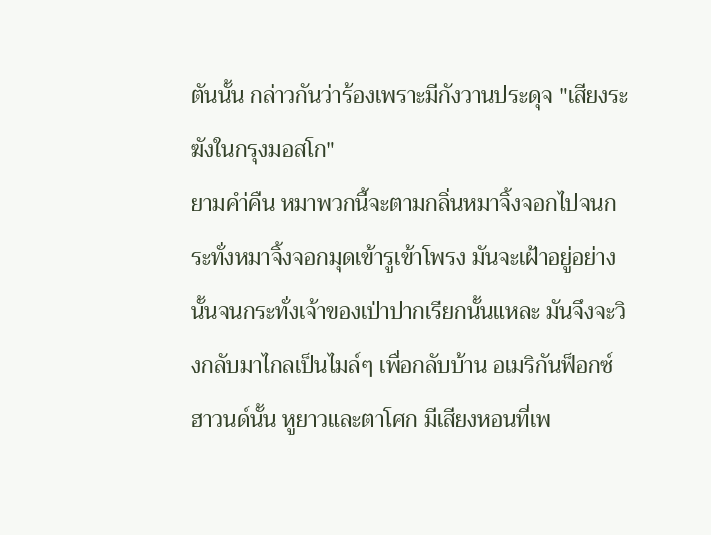ตันนั้น กล่าวกันว่าร้องเพราะมีกังวานประดุจ "เสียงระฆังในกรุงมอสโก"
ยามคำ่คืน หมาพวกนี้จะตามกลิ่นหมาจิ้งจอกไปจนกระทั่งหมาจิ้งจอกมุดเข้ารูเข้าโพรง มันจะเฝ้าอยู่อย่างนั้นจนกระทั่งเจ้าของเป่าปากเรียกนั้นแหละ มันจึงจะวิงกลับมาไกลเป็นไมล์ๆ เพื่อกลับบ้าน อเมริกันฟ็อกซ์ฮาวนด์นั้น หูยาวและตาโศก มีเสียงหอนที่เพ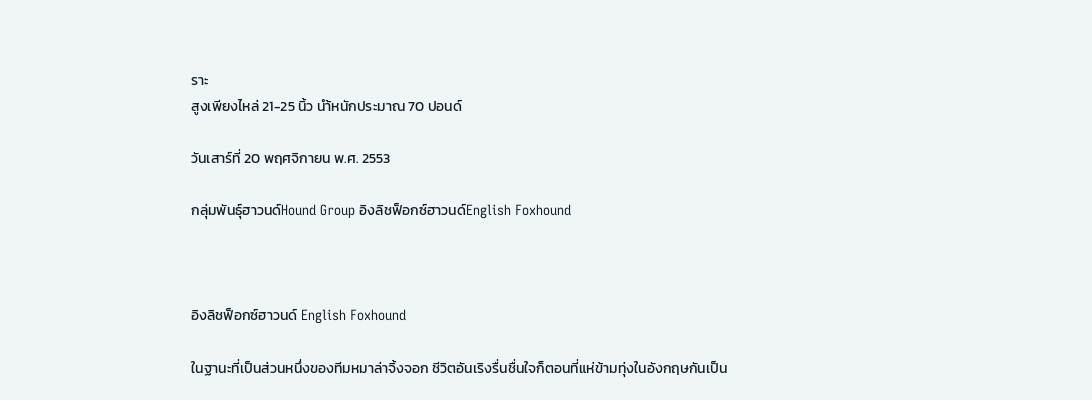ราะ
สูงเพียงไหล่ 21-25 นิ้ว นำ้หนักประมาณ 70 ปอนด์

วันเสาร์ที่ 20 พฤศจิกายน พ.ศ. 2553

กลุ่มพันธุ์ฮาวนด์Hound Group อิงลิชฟ็อกซ์ฮาวนด์English Foxhound



อิงลิชฟ็อกซ์ฮาวนด์ English Foxhound

ในฐานะที่เป็นส่วนหนึ่งของทีมหมาล่าจิ้งจอก ชีวิตอันเริงรื่นชื่นใจก็ตอนที่แห่ข้ามทุ่งในอังกฤษกันเป็น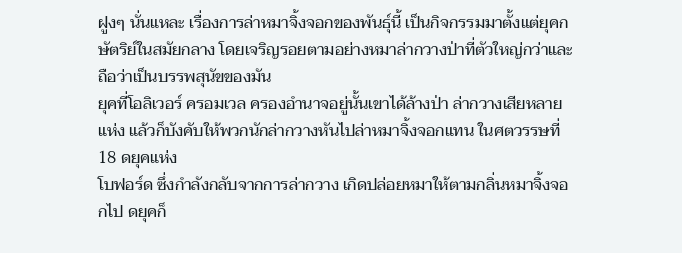ฝูงๆ นั่นแหละ เรื่องการล่าหมาจิ้งจอกของพันธุ์นี้ เป็นกิจกรรมมาตั้งแต่ยุคกษัตริย์ในสมัยกลาง โดยเจริญรอยตามอย่างหมาล่ากวางป่าที่ตัวใหญ่กว่าและถือว่าเป็นบรรพสุนัขของมัน
ยุคที่โอลิเวอร์ ครอมเวล ครองอำนาจอยู่นั้นเขาได้ล้างป่า ล่ากวางเสียหลายแห่ง แล้วก็บังคับให้พวกนักล่ากวางหันไปล่าหมาจิ้งจอกแทน ในศตวรรษที่ 18 ดยุคแห่ง
โบฟอร์ด ซึ่งกำลังกลับจากการล่ากวาง เกิดปล่อยหมาให้ตามกลิ่นหมาจิ้งจอกไป ดยุคก็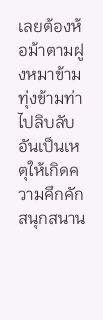เลยต้องห้อม้าตามฝูงหมาข้ามทุ่งข้ามท่าไปลิบลับ อันเป็นเหตุให้เกิดความคึกคักสนุกสนาน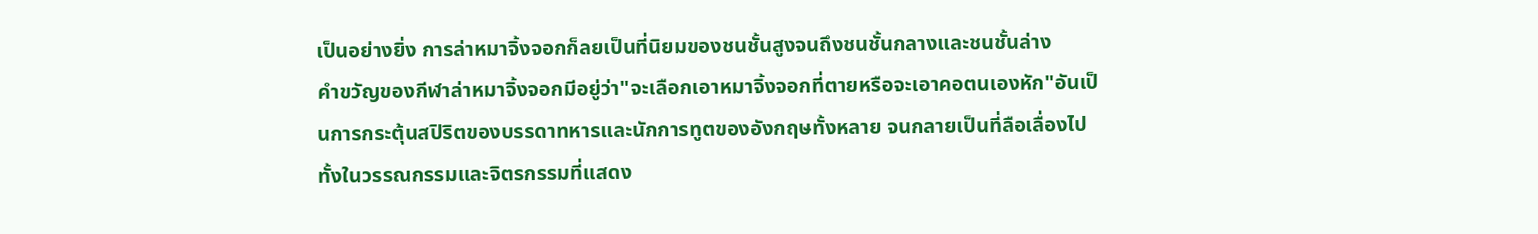เป็นอย่างยิ่ง การล่าหมาจิ้งจอกก็ลยเป็นที่นิยมของชนชั้นสูงจนถึงชนชั้นกลางและชนชั้นล่าง
คำขวัญของกีฬาล่าหมาจิ้งจอกมีอยู่ว่า"จะเลือกเอาหมาจิ้งจอกที่ตายหรือจะเอาคอตนเองหัก"อันเป็นการกระตุ้นสปิริตของบรรดาทหารและนักการทูตของอังกฤษทั้งหลาย จนกลายเป็นที่ลือเลื่องไปทั้งในวรรณกรรมและจิตรกรรมที่แสดง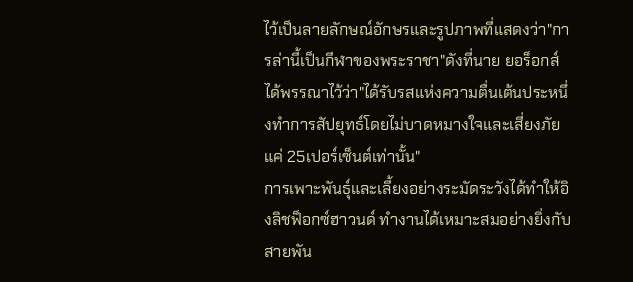ไว้เป็นลายลักษณ์อักษรและรูปภาพที่แสดงว่า"การล่านี้เป็นกีฬาของพระราชา"ดังที่นาย ยอร็อกส์ ได้พรรณาไว้ว่า"ได้รับรสแห่งความตื่นเต้นประหนึ่งทำการสัปยุทธ์โดยไม่บาดหมางใจและเสี่ยงภัยแค่ 25เปอร์เซ็นต์เท่านั้น"
การเพาะพันธุ์และเลี้ยงอย่างระมัดระวังได้ทำให้อิงลิชฟ็อกซ์ฮาวนด์ ทำงานได้เหมาะสมอย่างยิ่งกับสายพัน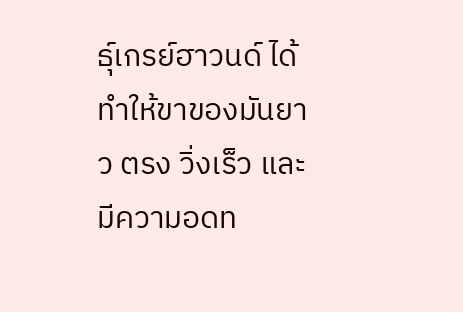ธุ์เกรย์ฮาวนด์ ได้ทำให้ขาของมันยาว ตรง วิ่งเร็ว และมีความอดท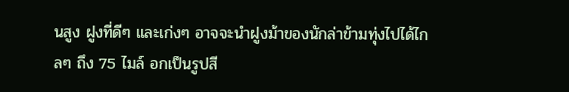นสูง ฝูงที่ดีๆ และเก่งๆ อาจจะนำฝูงม้าของนักล่าข้ามทุ่งไปได้ไกลๆ ถึง 75 ไมล์ อกเป็นรูปสี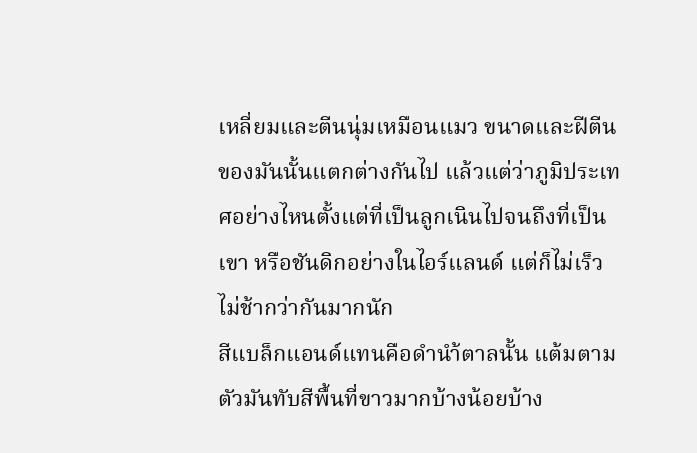เหลี่ยมและตีนนุ่มเหมือนแมว ขนาดและฝีตีนของมันนั้นแตกต่างกันไป แล้วแต่ว่าภูมิประเทศอย่างไหนตั้งแต่ที่เป็นลูกเนินไปจนถึงที่เป็นเขา หรือชันดิกอย่างในไอร์แลนด์ แต่ก็ไม่เร็วไม่ช้ากว่ากันมากนัก
สีแบล็กแอนด์แทนคือดำนำ้ตาลนั้น แต้มตามตัวมันทับสีพื้นที่ขาวมากบ้างน้อยบ้าง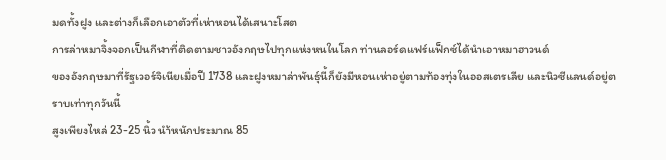มดทั้งฝูง และต่างก็เลือกเอาตัวที่เห่าหอนได้เสนาะโสต
การล่าหมาจิ้งจอกเป็นกีฬาที่ติดตามชาวอังกฤษไปทุกแห่งหนในโลก ท่านลอร์ดแฟร์แฟ็กซ์ได้นำเอาหมาฮาวนด์
ของอังกฤษมาที่รัฐเวอร์จิเนียเมื่อปี 1738 และฝูงหมาล่าพันธุ์นี้ก็ยังมีหอนเห่าอยู่ตามท้องทุ่งในออสเตรเลีย และนิวซีแลนด์อยู่ตราบเท่าทุกวันนี้
สูงเพียงไหล่ 23-25 นิ้ว นำ้หนักประมาณ 85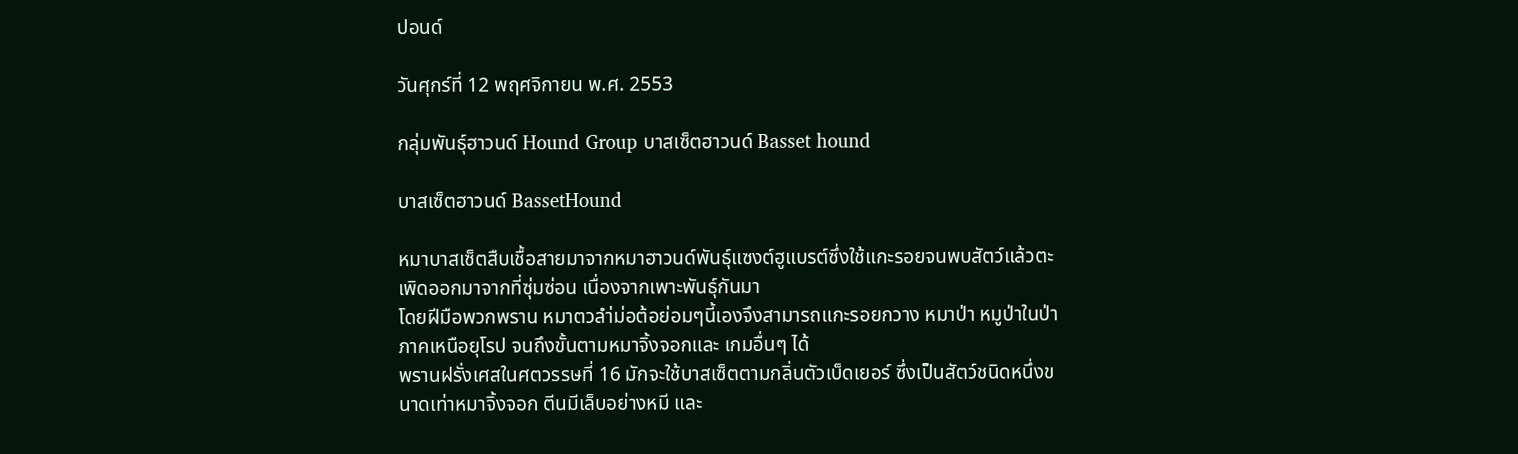ปอนด์

วันศุกร์ที่ 12 พฤศจิกายน พ.ศ. 2553

กลุ่มพันธุ์ฮาวนด์ Hound Group บาสเซ็ตฮาวนด์ Basset hound

บาสเซ็ตฮาวนด์ BassetHound

หมาบาสเซ็ตสืบเชื้อสายมาจากหมาฮาวนด์พันธุ์แซงต์ฮูแบรต์ซึ่งใช้แกะรอยจนพบสัตว์แล้วตะเพิดออกมาจากที่ซุ่มซ่อน เนื่องจากเพาะพันธุ์กันมา
โดยฝีมือพวกพราน หมาตวลำ่ม่อต้อย่อมๆนี้เองจึงสามารถแกะรอยกวาง หมาป่า หมูป่าในป่าภาคเหนือยุโรป จนถึงขั้นตามหมาจิ้งจอกและ เกมอื่นๆ ได้
พรานฝรั่งเศสในศตวรรษที่ 16 มักจะใช้บาสเซ็ตตามกลิ่นตัวเบ็ดเยอร์ ซึ่งเป็นสัตว์ชนิดหนึ่งขนาดเท่าหมาจิ้งจอก ตีนมีเล็บอย่างหมี และ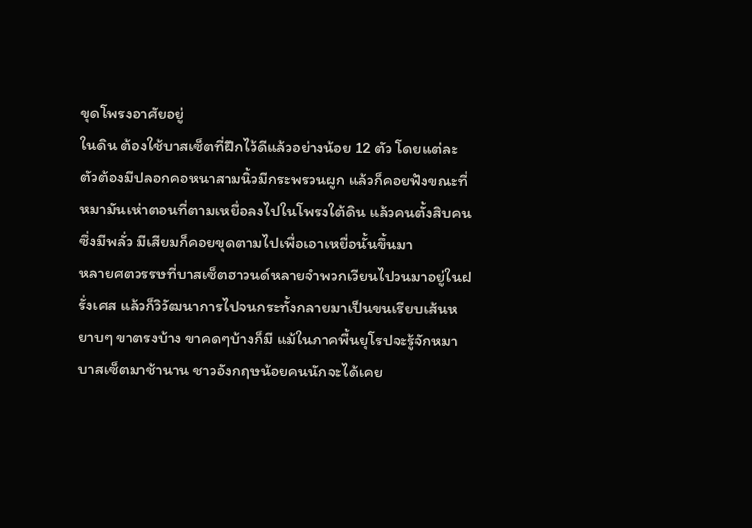ขุดโพรงอาศัยอยู่
ในดิน ต้องใช้บาสเซ็ตที่ฝึกไว้ดีแล้วอย่างน้อย 12 ตัว โดยแต่ละตัวต้องมีปลอกคอหนาสามนิ้วมีกระพรวนผูก แล้วก็คอยฟังขณะที่หมามันเห่าตอนที่ตามเหยื่อลงไปในโพรงใต้ดิน แล้วคนตั้งสิบคนซึ่งมีพลั่ว มีเสียมก็คอยขุดตามไปเพื่อเอาเหยื่อนั้นขึ้นมา
หลายศตวรรษที่บาสเซ็ตฮาวนด์หลายจำพวกเวียนไปวนมาอยู่ในฝรั่งเศส แล้วก็วิวัฒนาการไปจนกระทั้งกลายมาเป็นขนเรียบเส้นหยาบๆ ขาตรงบ้าง ขาคดๆบ้างก็มี แม้ในภาคพื้นยุโรปจะรู้จักหมาบาสเซ็ตมาช้านาน ชาวอังกฤษน้อยคนนักจะได้เคย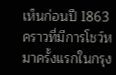เห็นก่อนปี 1863 คราวที่มีการโชว์หมาครั้งแรกในกรุง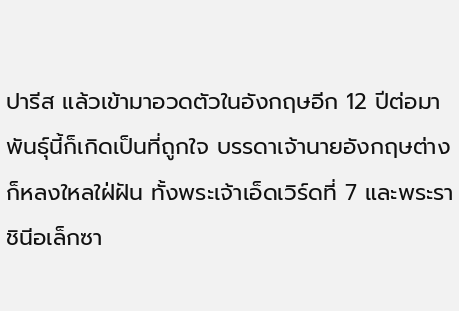ปารีส แล้วเข้ามาอวดตัวในอังกฤษอีก 12 ปีต่อมา พันธุ์นี้ก็เกิดเป็นที่ถูกใจ บรรดาเจ้านายอังกฤษต่างก็หลงใหลใฝ่ฝัน ทั้งพระเจ้าเอ็ดเวิร์ดที่ 7 และพระราชินีอเล็กซา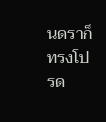นดราก็ทรงโปรด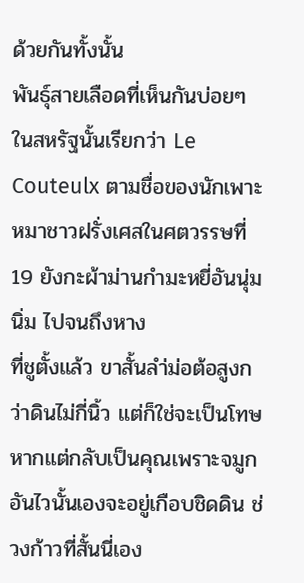ด้วยกันทั้งนั้น
พันธุ์สายเลือดที่เห็นกันบ่อยๆ ในสหรัฐนั้นเรียกว่า Le Couteulx ตามชื่อของนักเพาะหมาชาวฝรั่งเศสในศตวรรษที่ 19 ยังกะผ้าม่านกำมะหยี่อันนุ่มนิ่ม ไปจนถึงหาง
ที่ชูตั้งแล้ว ขาสั้นลำ่ม่อต้อสูงกว่าดินไม่กี่นิ้ว แต่ก็ใช่จะเป็นโทษหากแต่กลับเป็นคุณเพราะจมูกอันไวนั้นเองจะอยู่เกือบชิดดิน ช่วงก้าวที่สั้นนี่เอง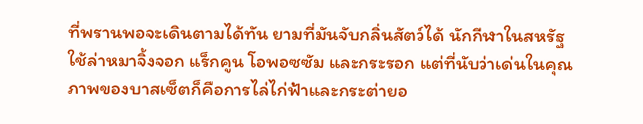ที่พรานพอจะเดินตามได้ทัน ยามที่มันจับกลิ่นสัตว์ได้ นักกีฬาในสหรัฐใช้ล่าหมาจิ้งจอก แร็กคูน โอพอซซัม และกระรอก แต่ที่นับว่าเด่นในคุณภาพของบาสเซ็ตก็คือการไล่ไก่ฟ้าและกระต่ายอ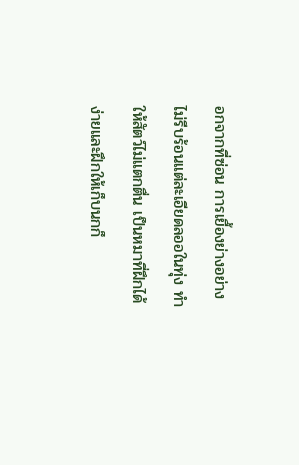อกจากที่ซ่อน การเยื้องย่างอย่างไม่รีบร้อนแต่ละเอียดลออในทุ่ง ทำให้สัตว์ไม่แตกตื่น เป็นหมาที่ฝึกได้ง่ายและฝึกให้เก็บนกก็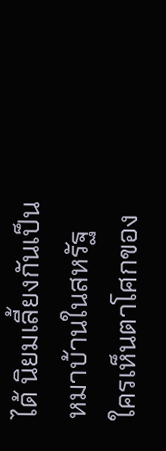ได้ นิยมเลี้ยงกันเป็นหมาบ้านในสหรัฐ ใครเห็นตาโศกของ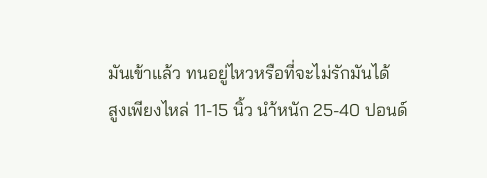มันเข้าแล้ว ทนอยู่ไหวหรือที่จะไม่รักมันได้
สูงเพียงไหล่ 11-15 นิ้ว นำ้หนัก 25-40 ปอนด์